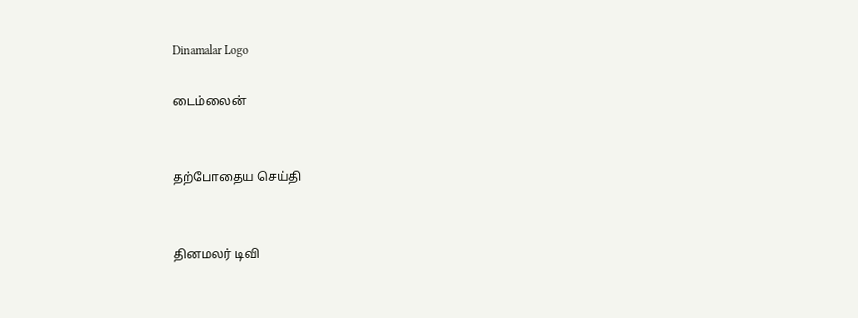Dinamalar Logo

டைம்லைன்


தற்போதைய செய்தி


தினமலர் டிவி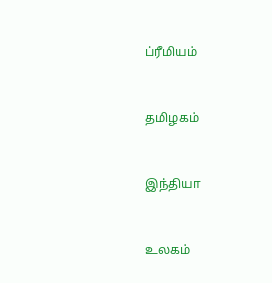ப்ரீமியம்


தமிழகம்


இந்தியா


உலகம்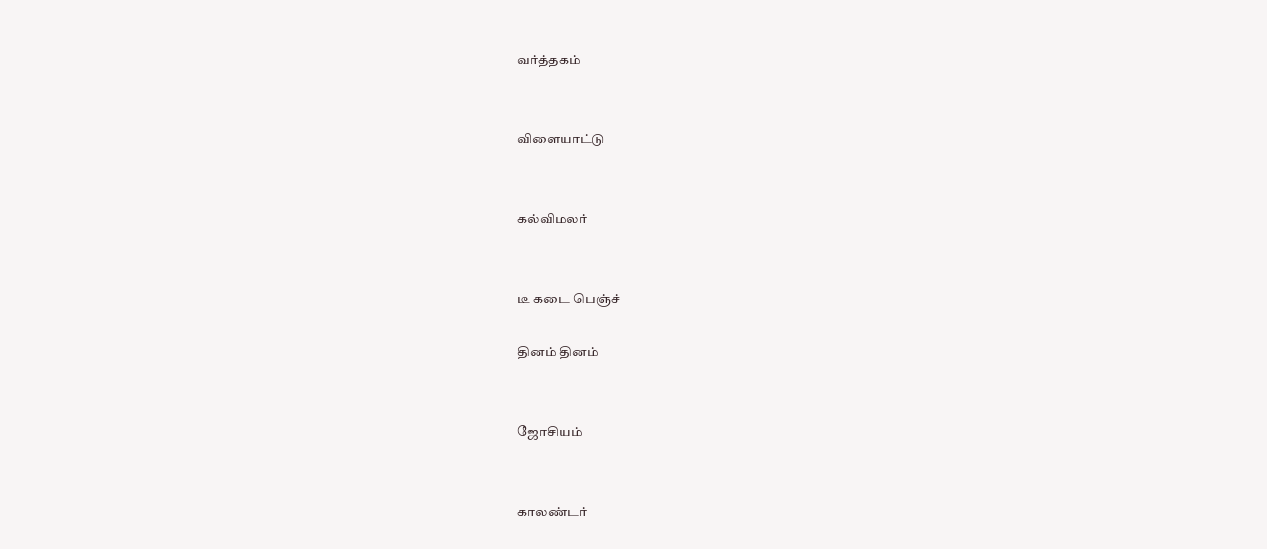வர்த்தகம்


விளையாட்டு


கல்விமலர்


டீ கடை பெஞ்ச்

தினம் தினம்


ஜோசியம்


காலண்டர்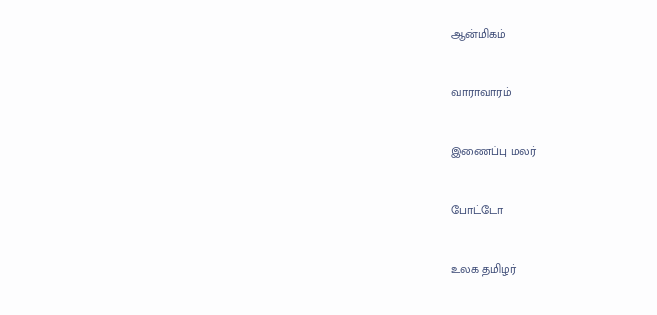ஆன்மிகம்


வாராவாரம்


இணைப்பு மலர்


போட்டோ


உலக தமிழர்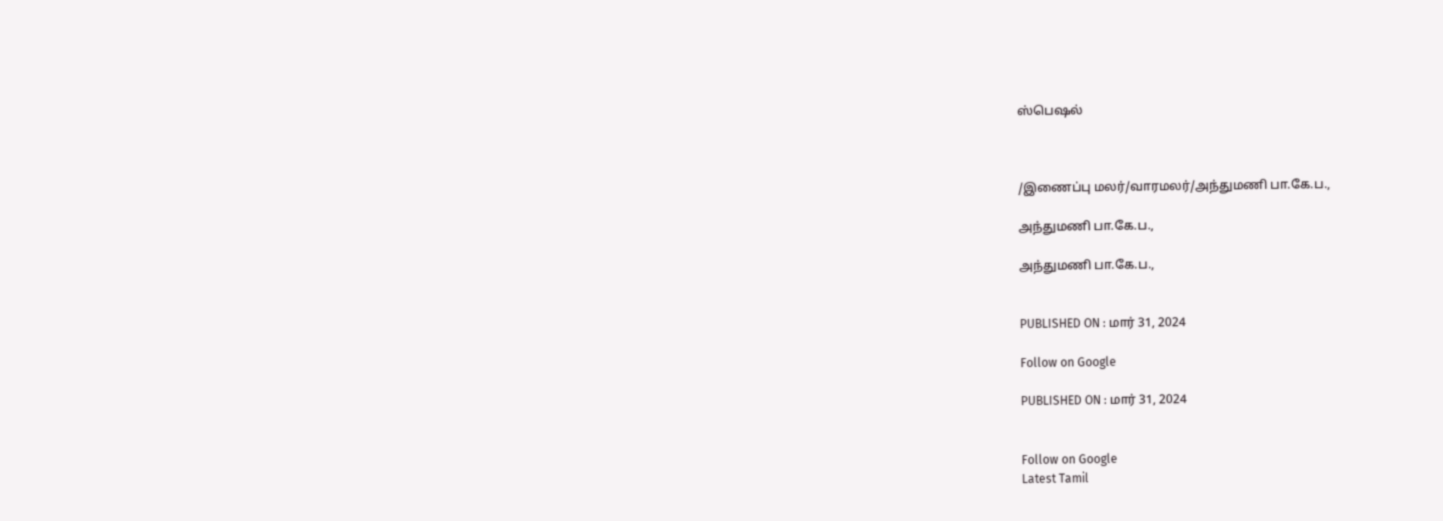ஸ்பெஷல்



/இணைப்பு மலர்/வாரமலர்/அந்துமணி பா.கே.ப.,

அந்துமணி பா.கே.ப.,

அந்துமணி பா.கே.ப.,


PUBLISHED ON : மார் 31, 2024

Follow on Google

PUBLISHED ON : மார் 31, 2024


Follow on Google
Latest Tamil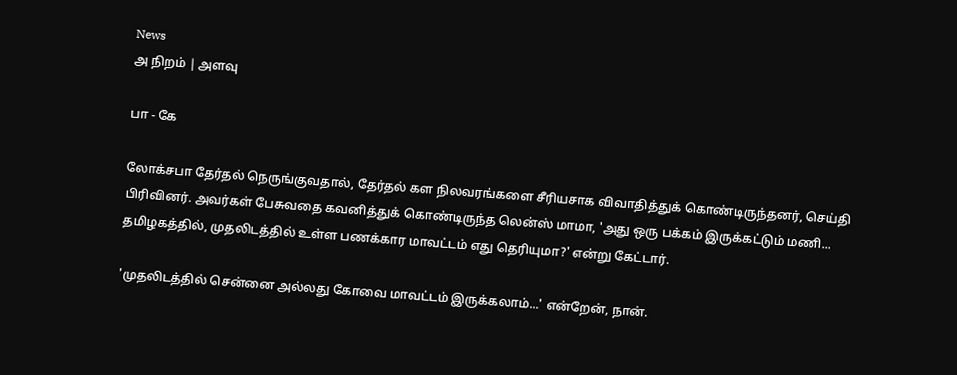News
அ நிறம் | அளவு

பா - கே

லோக்சபா தேர்தல் நெருங்குவதால், தேர்தல் கள நிலவரங்களை சீரியசாக விவாதித்துக் கொண்டிருந்தனர், செய்தி பிரிவினர். அவர்கள் பேசுவதை கவனித்துக் கொண்டிருந்த லென்ஸ் மாமா, 'அது ஒரு பக்கம் இருக்கட்டும் மணி... தமிழகத்தில், முதலிடத்தில் உள்ள பணக்கார மாவட்டம் எது தெரியுமா?' என்று கேட்டார்.

'முதலிடத்தில் சென்னை அல்லது கோவை மாவட்டம் இருக்கலாம்...' என்றேன், நான்.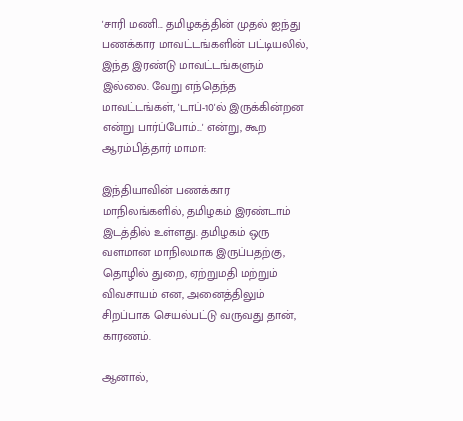'சாரி மணி... தமிழகத்தின் முதல் ஐந்து பணக்கார மாவட்டங்களின் பட்டியலில், இந்த இரண்டு மாவட்டங்களும் இல்லை. வேறு எந்தெந்த மாவட்டங்கள், 'டாப்-10'ல் இருக்கின்றன என்று பார்ப்போம்...' என்று, கூற ஆரம்பித்தார் மாமா:

இந்தியாவின் பணக்கார மாநிலங்களில், தமிழகம் இரண்டாம் இடத்தில் உள்ளது. தமிழகம் ஒரு வளமான மாநிலமாக இருப்பதற்கு, தொழில் துறை, ஏற்றுமதி மற்றும் விவசாயம் என, அனைத்திலும் சிறப்பாக செயல்பட்டு வருவது தான், காரணம்.

ஆனால்,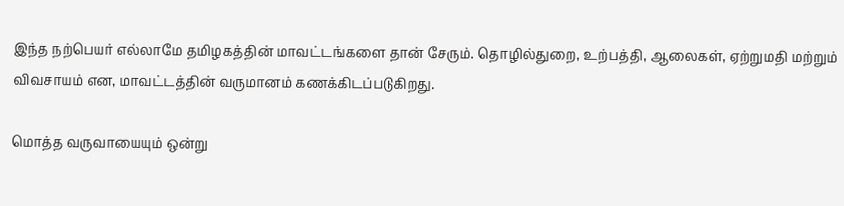இந்த நற்பெயர் எல்லாமே தமிழகத்தின் மாவட்டங்களை தான் சேரும். தொழில்துறை, உற்பத்தி, ஆலைகள், ஏற்றுமதி மற்றும் விவசாயம் என, மாவட்டத்தின் வருமானம் கணக்கிடப்படுகிறது.

மொத்த வருவாயையும் ஒன்று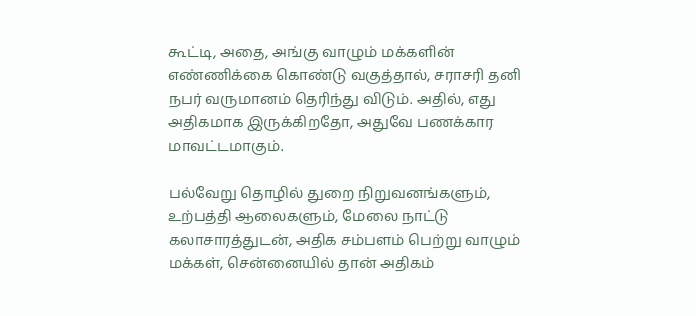கூட்டி, அதை, அங்கு வாழும் மக்களின் எண்ணிக்கை கொண்டு வகுத்தால், சராசரி தனி நபர் வருமானம் தெரிந்து விடும். அதில், எது அதிகமாக இருக்கிறதோ, அதுவே பணக்கார மாவட்டமாகும்.

பல்வேறு தொழில் துறை நிறுவனங்களும், உற்பத்தி ஆலைகளும், மேலை நாட்டு கலாசாரத்துடன், அதிக சம்பளம் பெற்று வாழும் மக்கள், சென்னையில் தான் அதிகம்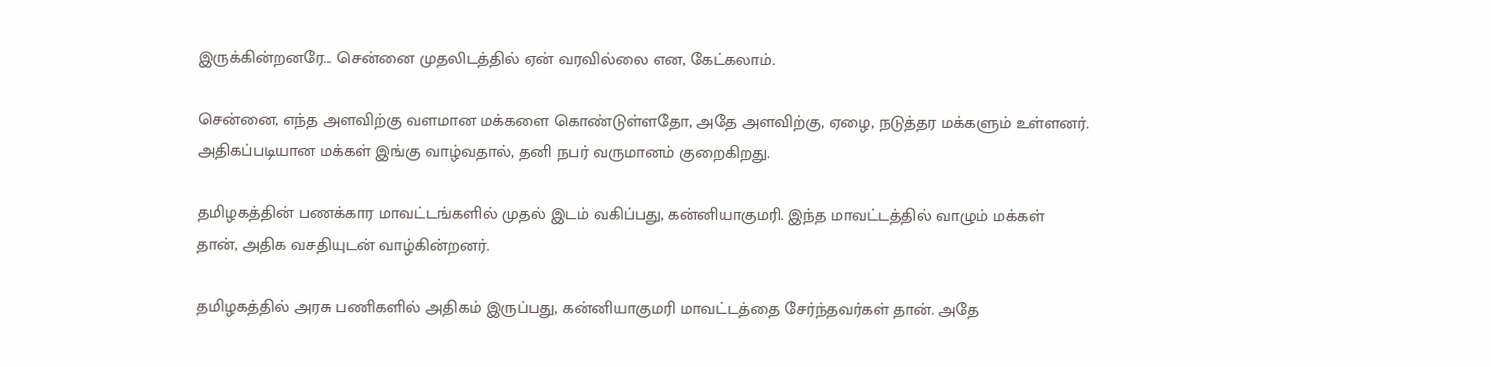இருக்கின்றனரே... சென்னை முதலிடத்தில் ஏன் வரவில்லை என, கேட்கலாம்.

சென்னை, எந்த அளவிற்கு வளமான மக்களை கொண்டுள்ளதோ, அதே அளவிற்கு, ஏழை, நடுத்தர மக்களும் உள்ளனர். அதிகப்படியான மக்கள் இங்கு வாழ்வதால், தனி நபர் வருமானம் குறைகிறது.

தமிழகத்தின் பணக்கார மாவட்டங்களில் முதல் இடம் வகிப்பது, கன்னியாகுமரி. இந்த மாவட்டத்தில் வாழும் மக்கள் தான், அதிக வசதியுடன் வாழ்கின்றனர்.

தமிழகத்தில் அரசு பணிகளில் அதிகம் இருப்பது, கன்னியாகுமரி மாவட்டத்தை சேர்ந்தவர்கள் தான். அதே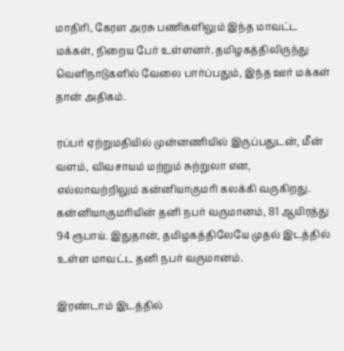மாதிரி, கேரள அரசு பணிகளிலும் இந்த மாவட்ட மக்கள், நிறைய பேர் உள்ளனர். தமிழகத்திலிருந்து வெளிநாடுகளில் வேலை பார்ப்பதும், இந்த ஊர் மக்கள் தான் அதிகம்.

ரப்பர் ஏற்றுமதியில் முன்னணியில் இருப்பதுடன், மீன் வளம், விவசாயம் மற்றும் சுற்றுலா என, எல்லாவற்றிலும் கன்னியாகுமரி கலக்கி வருகிறது. கன்னியாகுமரியின் தனி நபர் வருமானம், 81 ஆயிரத்து 94 ரூபாய். இதுதான், தமிழகத்திலேயே முதல் இடத்தில் உள்ள மாவட்ட தனி நபர் வருமானம்.

இரண்டாம் இடத்தில்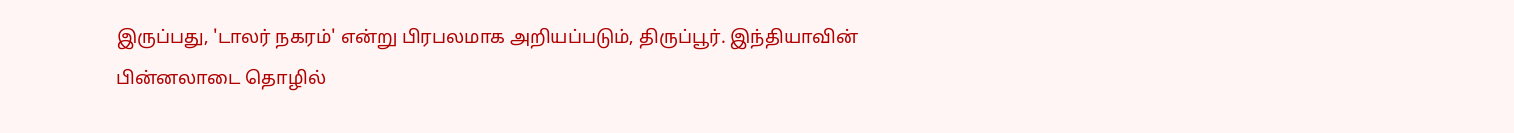இருப்பது, 'டாலர் நகரம்' என்று பிரபலமாக அறியப்படும், திருப்பூர். இந்தியாவின் பின்னலாடை தொழில்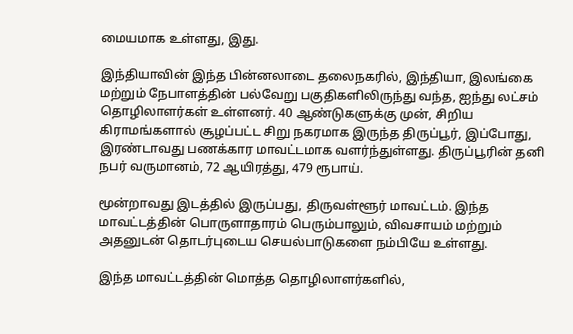மையமாக உள்ளது, இது.

இந்தியாவின் இந்த பின்னலாடை தலைநகரில், இந்தியா, இலங்கை மற்றும் நேபாளத்தின் பல்வேறு பகுதிகளிலிருந்து வந்த, ஐந்து லட்சம் தொழிலாளர்கள் உள்ளனர். 40 ஆண்டுகளுக்கு முன், சிறிய கிராமங்களால் சூழப்பட்ட சிறு நகரமாக இருந்த திருப்பூர், இப்போது, இரண்டாவது பணக்கார மாவட்டமாக வளர்ந்துள்ளது. திருப்பூரின் தனி நபர் வருமானம், 72 ஆயிரத்து, 479 ரூபாய்.

மூன்றாவது இடத்தில் இருப்பது, திருவள்ளூர் மாவட்டம். இந்த மாவட்டத்தின் பொருளாதாரம் பெரும்பாலும், விவசாயம் மற்றும் அதனுடன் தொடர்புடைய செயல்பாடுகளை நம்பியே உள்ளது.

இந்த மாவட்டத்தின் மொத்த தொழிலாளர்களில்,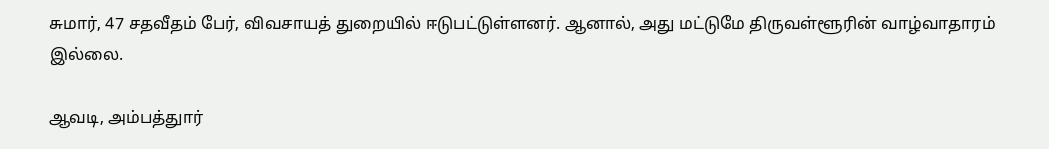சுமார், 47 சதவீதம் பேர், விவசாயத் துறையில் ஈடுபட்டுள்ளனர். ஆனால், அது மட்டுமே திருவள்ளூரின் வாழ்வாதாரம் இல்லை.

ஆவடி, அம்பத்துார்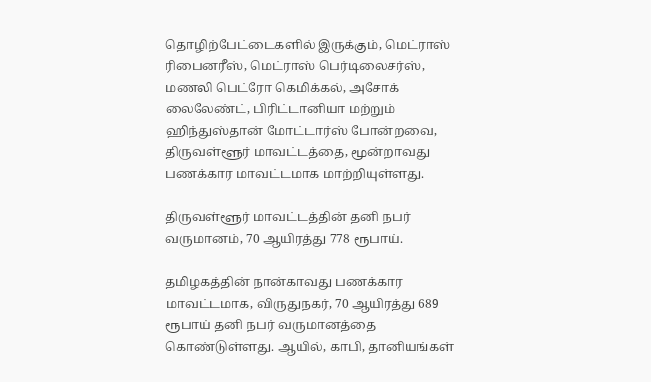தொழிற்பேட்டைகளில் இருக்கும், மெட்ராஸ் ரிபைனரீஸ், மெட்ராஸ் பெர்டிலைசர்ஸ், மணலி பெட்ரோ கெமிக்கல், அசோக் லைலேண்ட், பிரிட்டானியா மற்றும் ஹிந்துஸ்தான் மோட்டார்ஸ் போன்றவை, திருவள்ளூர் மாவட்டத்தை, மூன்றாவது பணக்கார மாவட்டமாக மாற்றியுள்ளது.

திருவள்ளூர் மாவட்டத்தின் தனி நபர் வருமானம், 70 ஆயிரத்து 778 ரூபாய்.

தமிழகத்தின் நான்காவது பணக்கார மாவட்டமாக, விருதுநகர், 70 ஆயிரத்து 689 ரூபாய் தனி நபர் வருமானத்தை கொண்டுள்ளது. ஆயில், காபி, தானியங்கள்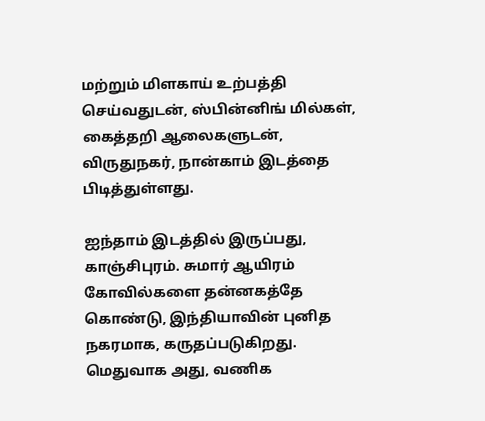மற்றும் மிளகாய் உற்பத்தி செய்வதுடன், ஸ்பின்னிங் மில்கள், கைத்தறி ஆலைகளுடன், விருதுநகர், நான்காம் இடத்தை பிடித்துள்ளது.

ஐந்தாம் இடத்தில் இருப்பது, காஞ்சிபுரம். சுமார் ஆயிரம் கோவில்களை தன்னகத்தே கொண்டு, இந்தியாவின் புனித நகரமாக, கருதப்படுகிறது. மெதுவாக அது, வணிக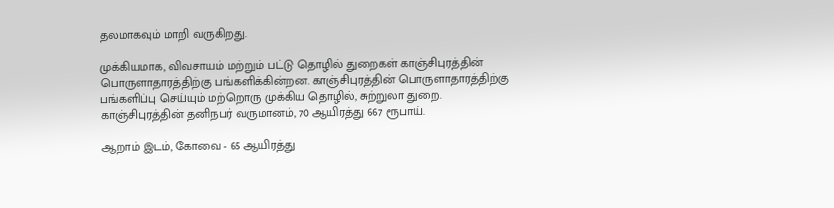தலமாகவும் மாறி வருகிறது.

முக்கியமாக, விவசாயம் மற்றும் பட்டு தொழில் துறைகள் காஞ்சிபுரத்தின் பொருளாதாரத்திற்கு பங்களிக்கின்றன. காஞ்சிபுரத்தின் பொருளாதாரத்திற்கு பங்களிப்பு செய்யும் மற்றொரு முக்கிய தொழில், சுற்றுலா துறை. காஞ்சிபுரத்தின் தனிநபர் வருமானம், 70 ஆயிரத்து 667 ரூபாய்.

ஆறாம் இடம், கோவை - 65 ஆயிரத்து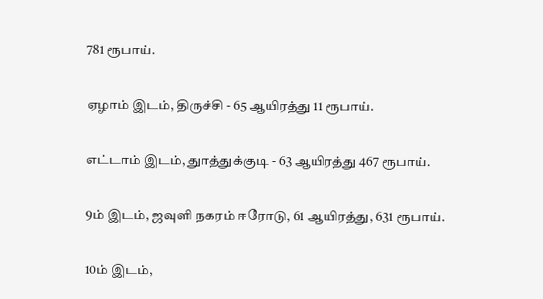781 ரூபாய்.

ஏழாம் இடம், திருச்சி - 65 ஆயிரத்து 11 ரூபாய்.

எட்டாம் இடம், துாத்துக்குடி - 63 ஆயிரத்து 467 ரூபாய்.

9ம் இடம், ஜவுளி நகரம் ஈரோடு, 61 ஆயிரத்து, 631 ரூபாய்.

10ம் இடம்,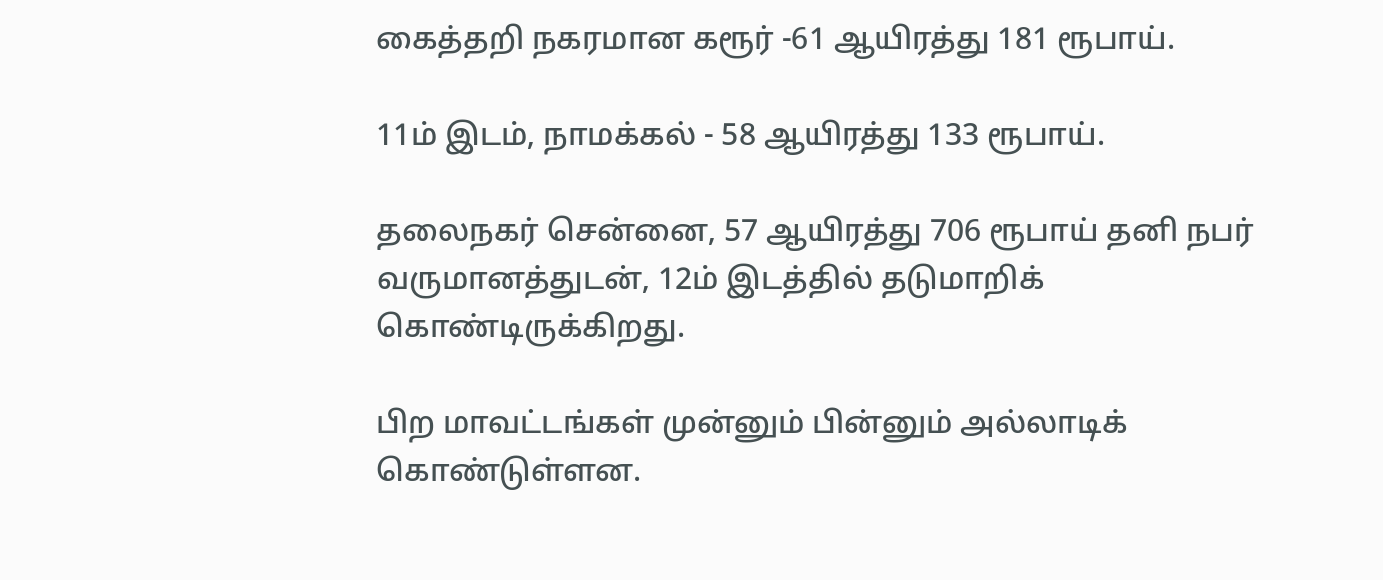கைத்தறி நகரமான கரூர் -61 ஆயிரத்து 181 ரூபாய்.

11ம் இடம், நாமக்கல் - 58 ஆயிரத்து 133 ரூபாய்.

தலைநகர் சென்னை, 57 ஆயிரத்து 706 ரூபாய் தனி நபர் வருமானத்துடன், 12ம் இடத்தில் தடுமாறிக் கொண்டிருக்கிறது.

பிற மாவட்டங்கள் முன்னும் பின்னும் அல்லாடிக் கொண்டுள்ளன.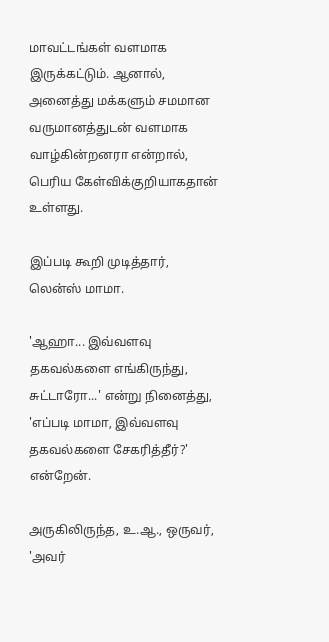மாவட்டங்கள் வளமாக இருக்கட்டும். ஆனால், அனைத்து மக்களும் சமமான வருமானத்துடன் வளமாக வாழ்கின்றனரா என்றால், பெரிய கேள்விக்குறியாகதான் உள்ளது.

இப்படி கூறி முடித்தார், லென்ஸ் மாமா.

'ஆஹா... இவ்வளவு தகவல்களை எங்கிருந்து, சுட்டாரோ...' என்று நினைத்து, 'எப்படி மாமா, இவ்வளவு தகவல்களை சேகரித்தீர்?' என்றேன்.

அருகிலிருந்த, உ.ஆ., ஒருவர், 'அவர்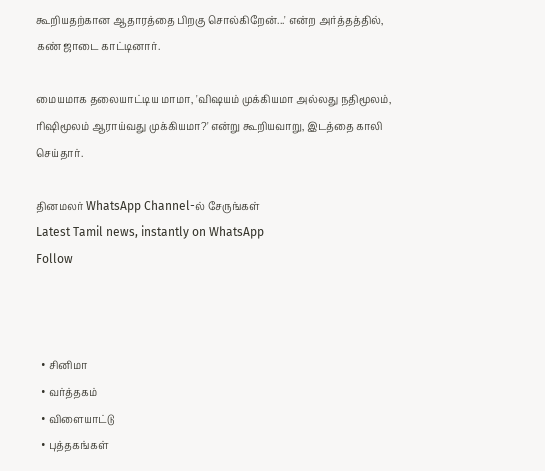கூறியதற்கான ஆதாரத்தை பிறகு சொல்கிறேன்...' என்ற அர்த்தத்தில், கண் ஜாடை காட்டினார்.

மையமாக தலையாட்டிய மாமா, 'விஷயம் முக்கியமா அல்லது நதிமூலம், ரிஷிமூலம் ஆராய்வது முக்கியமா?' என்று கூறியவாறு, இடத்தை காலி செய்தார்.

தினமலர் WhatsApp Channel-ல் சேருங்கள்
Latest Tamil news, instantly on WhatsApp
Follow



  • சினிமா
  • வர்த்தகம்
  • விளையாட்டு
  • புத்தகங்கள்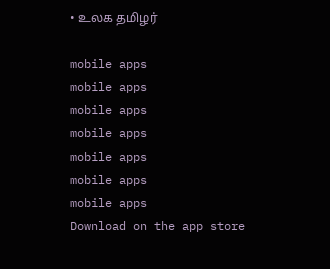• உலக தமிழர்

mobile apps
mobile apps
mobile apps
mobile apps
mobile apps
mobile apps
mobile apps
Download on the app store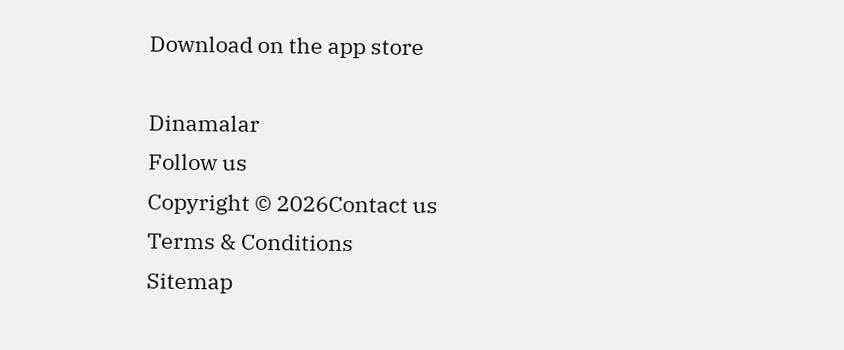Download on the app store

Dinamalar
Follow us
Copyright © 2026Contact us
Terms & Conditions
Sitemap